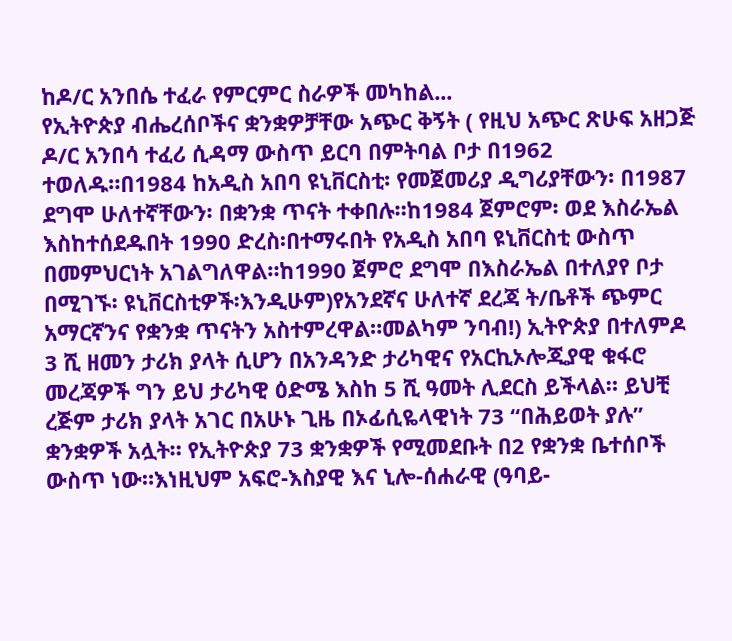ከዶ/ር አንበሴ ተፈራ የምርምር ስራዎች መካከል...
የኢትዮጵያ ብሔረሰቦችና ቋንቋዎቻቸው አጭር ቅኝት ( የዚህ አጭር ጽሁፍ አዘጋጅ ዶ/ር አንበሳ ተፈሪ ሲዳማ ውስጥ ይርባ በምትባል ቦታ በ1962 ተወለዱ።በ1984 ከአዲስ አበባ ዩኒቨርስቲ፡ የመጀመሪያ ዲግሪያቸውን፡ በ1987 ደግሞ ሁለተኛቸውን፡ በቋንቋ ጥናት ተቀበሉ።ከ1984 ጀምሮም፡ ወደ እስራኤል እስከተሰደዱበት 1990 ድረስ፡በተማሩበት የአዲስ አበባ ዩኒቨርስቲ ውስጥ በመምህርነት አገልግለዋል።ከ1990 ጀምሮ ደግሞ በእስራኤል በተለያየ ቦታ በሚገኙ፡ ዩኒቨርስቲዎች፡እንዲሁም)የአንደኛና ሁለተኛ ደረጃ ት/ቤቶች ጭምር አማርኛንና የቋንቋ ጥናትን አስተምረዋል።መልካም ንባብ!) ኢትዮጵያ በተለምዶ 3 ሺ ዘመን ታሪክ ያላት ሲሆን በአንዳንድ ታሪካዊና የአርኪኦሎጂያዊ ቁፋሮ መረጃዎች ግን ይህ ታሪካዊ ዕድሜ እስከ 5 ሺ ዓመት ሊደርስ ይችላል። ይህቺ ረጅም ታሪክ ያላት አገር በአሁኑ ጊዜ በኦፊሲዬላዊነት 73 “በሕይወት ያሉ” ቋንቋዎች አሏት። የኢትዮጵያ 73 ቋንቋዎች የሚመደቡት በ2 የቋንቋ ቤተሰቦች ውስጥ ነው።እነዚህም አፍሮ-እስያዊ እና ኒሎ-ሰሐራዊ (ዓባይ-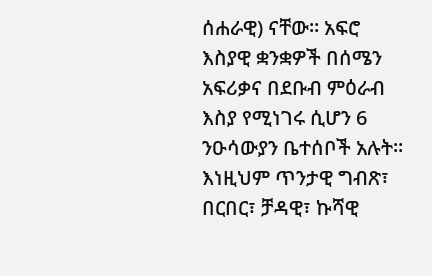ሰሐራዊ) ናቸው። አፍሮ እስያዊ ቋንቋዎች በሰሜን አፍሪቃና በደቡብ ምዕራብ እስያ የሚነገሩ ሲሆን 6 ንዑሳውያን ቤተሰቦች አሉት። እነዚህም ጥንታዊ ግብጽ፣ በርበር፣ ቻዳዊ፣ ኩሻዊ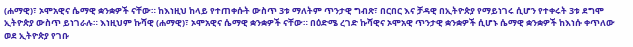(ሐማዊ)፣ ኦሞአዊና ሴማዊ ቋንቋዎች ናቸው። ከእነዚህ ከላይ የተጠቀሱት ውስጥ 3ቱ ማለትም ጥንታዊ ግብጽ፣ በርበር እና ቻዳዊ በኢትዮጵያ የማይነገሩ ሲሆን የተቀሩት 3ቱ ደግሞ ኢትዮጵያ ውስጥ ይነገራሉ። እነዚህም ኩሻዊ (ሐማዊ)፣ ኦሞአዊና ሴማዊ ቋንቋዎች ናቸው። በዕድሜ ረገድ ኩሻዊና ኦሞአዊ ጥንታዊ ቋንቋዎች ሲሆኑ ሴማዊ ቋንቋዎች ከእነሱ ቀጥለው ወደ ኢትዮጵያ የገቡ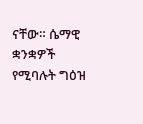ናቸው። ሴማዊ ቋንቋዎች የሚባሉት ግዕዝ